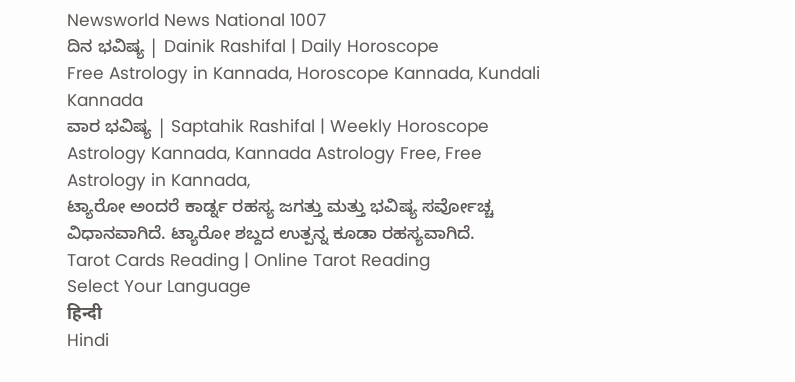Newsworld News National 1007
ದಿನ ಭವಿಷ್ಯ | Dainik Rashifal | Daily Horoscope
Free Astrology in Kannada, Horoscope Kannada, Kundali Kannada
ವಾರ ಭವಿಷ್ಯ | Saptahik Rashifal | Weekly Horoscope
Astrology Kannada, Kannada Astrology Free, Free Astrology in Kannada,
ಟ್ಯಾರೋ ಅಂದರೆ ಕಾರ್ಡ್ನ ರಹಸ್ಯ ಜಗತ್ತು ಮತ್ತು ಭವಿಷ್ಯ ಸರ್ವೋಚ್ಚ ವಿಧಾನವಾಗಿದೆ. ಟ್ಯಾರೋ ಶಬ್ದದ ಉತ್ಪನ್ನ ಕೂಡಾ ರಹಸ್ಯವಾಗಿದೆ.
Tarot Cards Reading | Online Tarot Reading
Select Your Language
हिन्दी
Hindi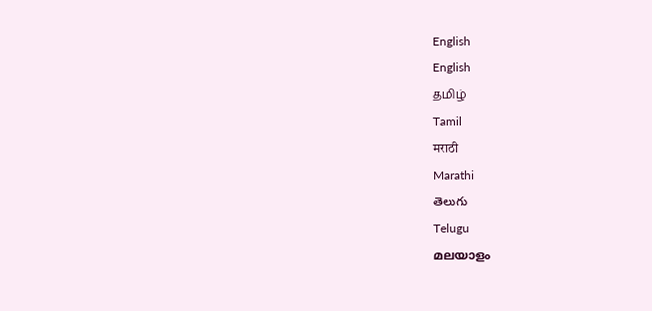English
English
தமிழ்
Tamil
मराठी
Marathi
తెలుగు
Telugu
മലയാളം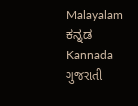Malayalam
ಕನ್ನಡ
Kannada
ગુજરાતી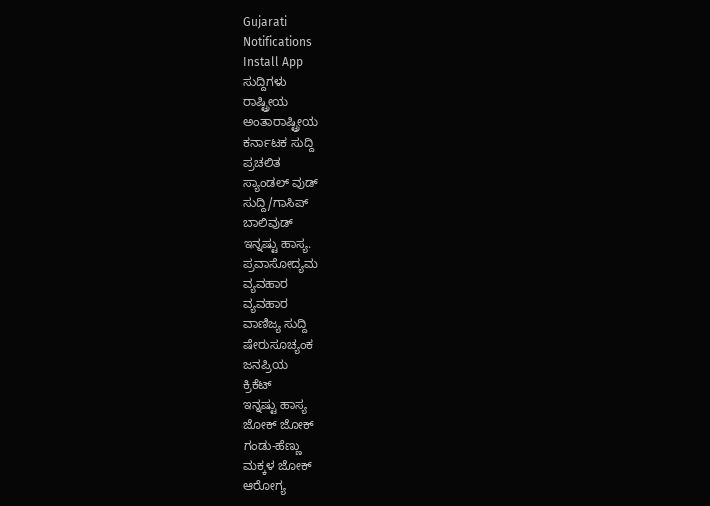Gujarati
Notifications
Install App
ಸುದ್ದಿಗಳು
ರಾಷ್ಟ್ರೀಯ
ಅಂತಾರಾಷ್ಟ್ರೀಯ
ಕರ್ನಾಟಕ ಸುದ್ದಿ
ಪ್ರಚಲಿತ
ಸ್ಯಾಂಡಲ್ ವುಡ್
ಸುದ್ದಿ/ಗಾಸಿಪ್
ಬಾಲಿವುಡ್
ಇನ್ನಷ್ಟು ಹಾಸ್ಯ.
ಪ್ರವಾಸೋದ್ಯಮ
ವ್ಯವಹಾರ
ವ್ಯವಹಾರ
ವಾಣಿಜ್ಯ ಸುದ್ದಿ
ಷೇರುಸೂಚ್ಯಂಕ
ಜನಪ್ರಿಯ
ಕ್ರಿಕೆಟ್
ಇನ್ನಷ್ಟು ಹಾಸ್ಯ
ಜೋಕ್ ಜೋಕ್
ಗಂಡು-ಹೆಣ್ಣು
ಮಕ್ಕಳ ಜೋಕ್
ಆರೋಗ್ಯ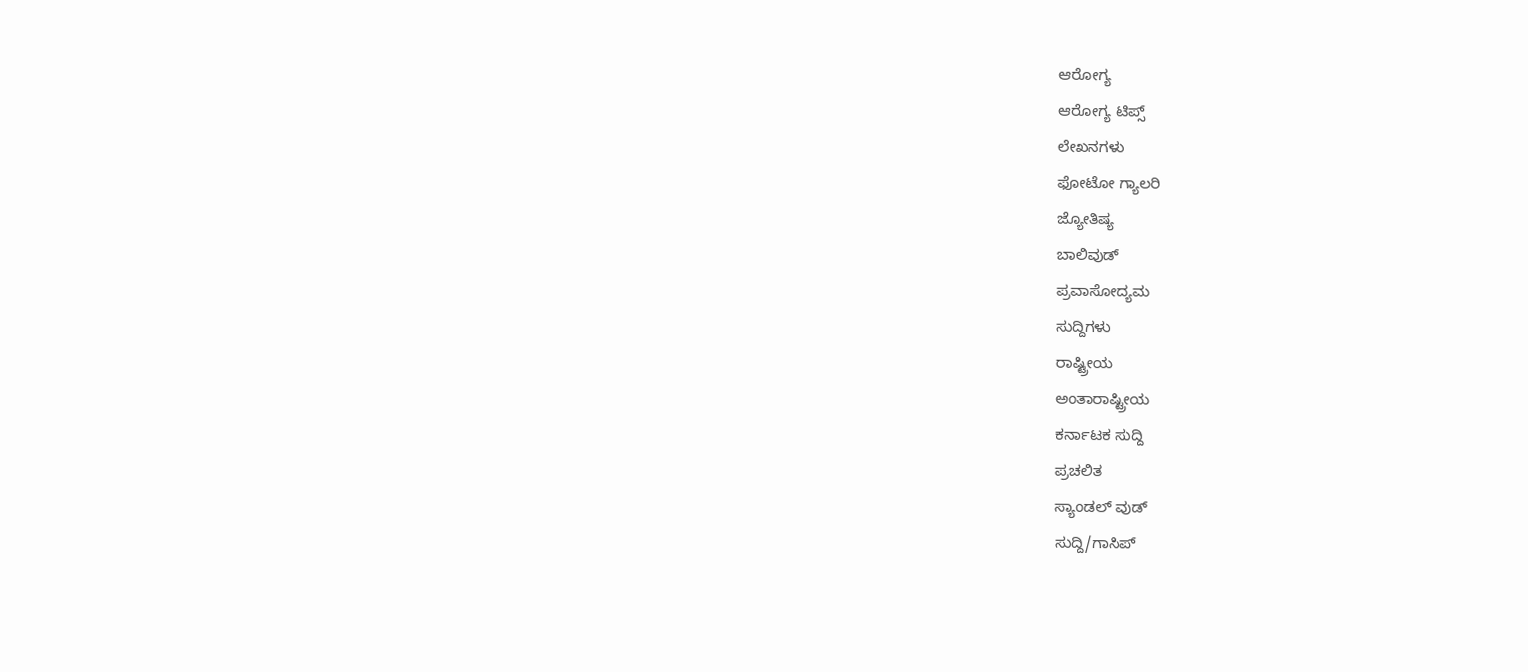ಆರೋಗ್ಯ
ಆರೋಗ್ಯ ಟಿಪ್ಸ್
ಲೇಖನಗಳು
ಫೋಟೋ ಗ್ಯಾಲರಿ
ಜ್ಯೋತಿಷ್ಯ
ಬಾಲಿವುಡ್
ಪ್ರವಾಸೋದ್ಯಮ
ಸುದ್ದಿಗಳು
ರಾಷ್ಟ್ರೀಯ
ಅಂತಾರಾಷ್ಟ್ರೀಯ
ಕರ್ನಾಟಕ ಸುದ್ದಿ
ಪ್ರಚಲಿತ
ಸ್ಯಾಂಡಲ್ ವುಡ್
ಸುದ್ದಿ/ಗಾಸಿಪ್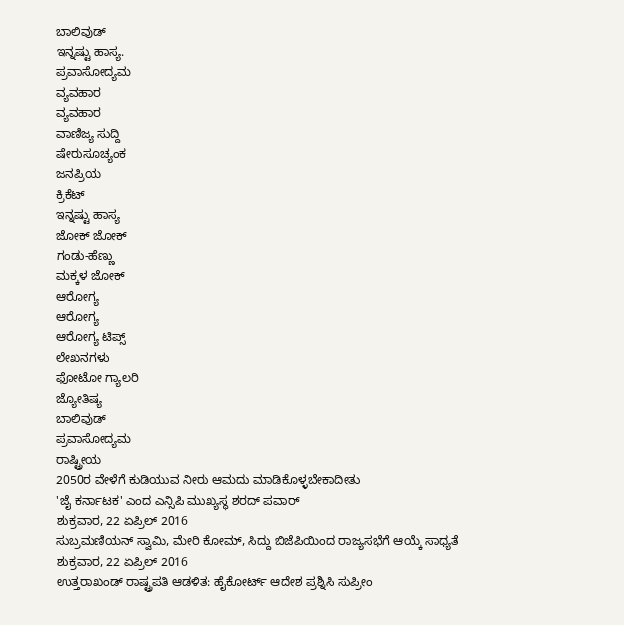ಬಾಲಿವುಡ್
ಇನ್ನಷ್ಟು ಹಾಸ್ಯ.
ಪ್ರವಾಸೋದ್ಯಮ
ವ್ಯವಹಾರ
ವ್ಯವಹಾರ
ವಾಣಿಜ್ಯ ಸುದ್ದಿ
ಷೇರುಸೂಚ್ಯಂಕ
ಜನಪ್ರಿಯ
ಕ್ರಿಕೆಟ್
ಇನ್ನಷ್ಟು ಹಾಸ್ಯ
ಜೋಕ್ ಜೋಕ್
ಗಂಡು-ಹೆಣ್ಣು
ಮಕ್ಕಳ ಜೋಕ್
ಆರೋಗ್ಯ
ಆರೋಗ್ಯ
ಆರೋಗ್ಯ ಟಿಪ್ಸ್
ಲೇಖನಗಳು
ಫೋಟೋ ಗ್ಯಾಲರಿ
ಜ್ಯೋತಿಷ್ಯ
ಬಾಲಿವುಡ್
ಪ್ರವಾಸೋದ್ಯಮ
ರಾಷ್ಟ್ರೀಯ
2050ರ ವೇಳೆಗೆ ಕುಡಿಯುವ ನೀರು ಆಮದು ಮಾಡಿಕೊಳ್ಳಬೇಕಾದೀತು
'ಜೈ ಕರ್ನಾಟಕ' ಎಂದ ಎನ್ಸಿಪಿ ಮುಖ್ಯಸ್ಥ ಶರದ್ ಪವಾರ್
ಶುಕ್ರವಾರ, 22 ಏಪ್ರಿಲ್ 2016
ಸುಬ್ರಮಣಿಯನ್ ಸ್ವಾಮಿ, ಮೇರಿ ಕೋಮ್, ಸಿದ್ದು ಬಿಜೆಪಿಯಿಂದ ರಾಜ್ಯಸಭೆಗೆ ಆಯ್ಕೆ ಸಾಧ್ಯತೆ
ಶುಕ್ರವಾರ, 22 ಏಪ್ರಿಲ್ 2016
ಉತ್ತರಾಖಂಡ್ ರಾಷ್ಟ್ರಪತಿ ಆಡಳಿತ: ಹೈಕೋರ್ಟ್ ಆದೇಶ ಪ್ರಶ್ನಿಸಿ ಸುಪ್ರೀಂ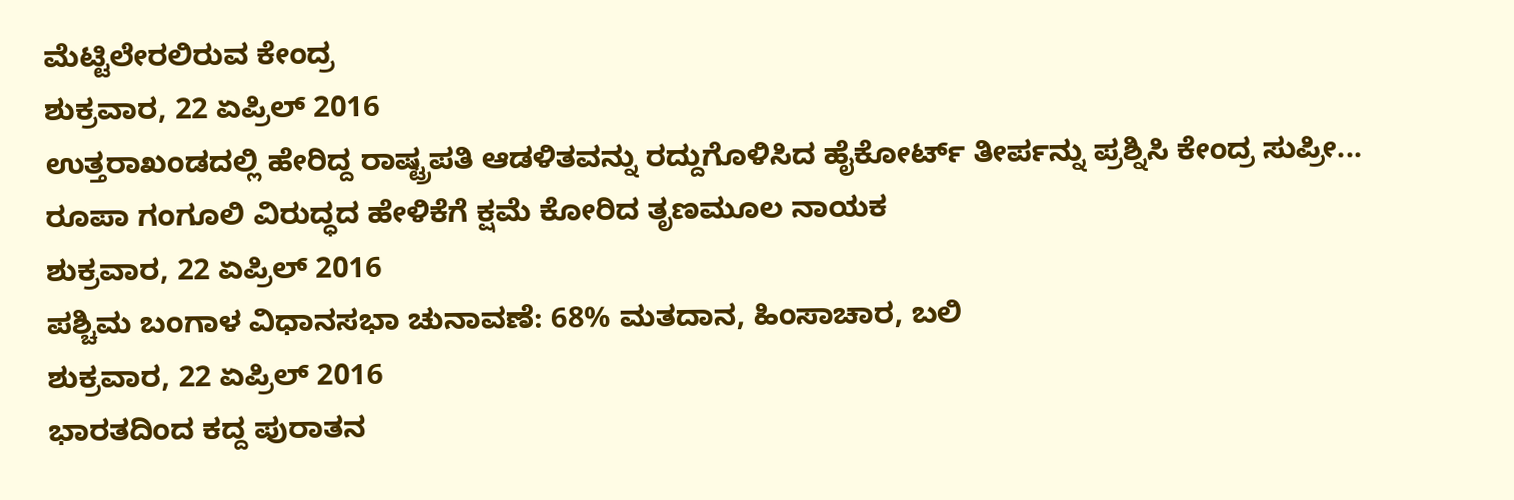ಮೆಟ್ಟಿಲೇರಲಿರುವ ಕೇಂದ್ರ
ಶುಕ್ರವಾರ, 22 ಏಪ್ರಿಲ್ 2016
ಉತ್ತರಾಖಂಡದಲ್ಲಿ ಹೇರಿದ್ದ ರಾಷ್ಟ್ರಪತಿ ಆಡಳಿತವನ್ನು ರದ್ದುಗೊಳಿಸಿದ ಹೈಕೋರ್ಟ್ ತೀರ್ಪನ್ನು ಪ್ರಶ್ನಿಸಿ ಕೇಂದ್ರ ಸುಪ್ರೀ...
ರೂಪಾ ಗಂಗೂಲಿ ವಿರುದ್ಧದ ಹೇಳಿಕೆಗೆ ಕ್ಷಮೆ ಕೋರಿದ ತೃಣಮೂಲ ನಾಯಕ
ಶುಕ್ರವಾರ, 22 ಏಪ್ರಿಲ್ 2016
ಪಶ್ಚಿಮ ಬಂಗಾಳ ವಿಧಾನಸಭಾ ಚುನಾವಣೆ: 68% ಮತದಾನ, ಹಿಂಸಾಚಾರ, ಬಲಿ
ಶುಕ್ರವಾರ, 22 ಏಪ್ರಿಲ್ 2016
ಭಾರತದಿಂದ ಕದ್ದ ಪುರಾತನ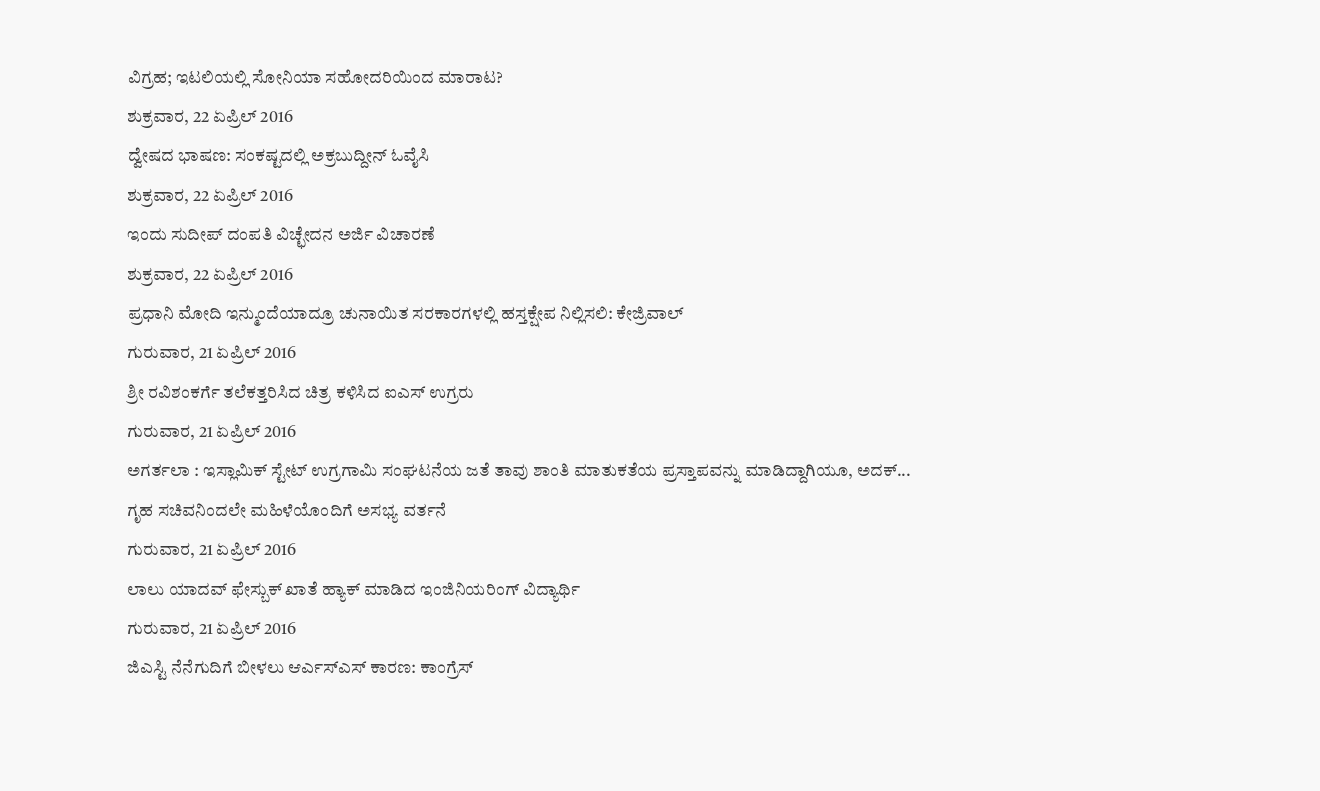ವಿಗ್ರಹ; ಇಟಲಿಯಲ್ಲಿ ಸೋನಿಯಾ ಸಹೋದರಿಯಿಂದ ಮಾರಾಟ?
ಶುಕ್ರವಾರ, 22 ಏಪ್ರಿಲ್ 2016
ದ್ವೇಷದ ಭಾಷಣ: ಸಂಕಷ್ಟದಲ್ಲಿ ಅಕ್ರಬುದ್ದೀನ್ ಓವೈಸಿ
ಶುಕ್ರವಾರ, 22 ಏಪ್ರಿಲ್ 2016
ಇಂದು ಸುದೀಪ್ ದಂಪತಿ ವಿಚ್ಛೇದನ ಅರ್ಜಿ ವಿಚಾರಣೆ
ಶುಕ್ರವಾರ, 22 ಏಪ್ರಿಲ್ 2016
ಪ್ರಧಾನಿ ಮೋದಿ ಇನ್ಮುಂದೆಯಾದ್ರೂ ಚುನಾಯಿತ ಸರಕಾರಗಳಲ್ಲಿ ಹಸ್ತಕ್ಷೇಪ ನಿಲ್ಲಿಸಲಿ: ಕೇಜ್ರಿವಾಲ್
ಗುರುವಾರ, 21 ಏಪ್ರಿಲ್ 2016
ಶ್ರೀ ರವಿಶಂಕರ್ಗೆ ತಲೆಕತ್ತರಿಸಿದ ಚಿತ್ರ ಕಳಿಸಿದ ಐಎಸ್ ಉಗ್ರರು
ಗುರುವಾರ, 21 ಏಪ್ರಿಲ್ 2016
ಅಗರ್ತಲಾ : ಇಸ್ಲಾಮಿಕ್ ಸ್ಟೇಟ್ ಉಗ್ರಗಾಮಿ ಸಂಘಟನೆಯ ಜತೆ ತಾವು ಶಾಂತಿ ಮಾತುಕತೆಯ ಪ್ರಸ್ತಾಪವನ್ನು ಮಾಡಿದ್ದಾಗಿಯೂ, ಅದಕ್...
ಗೃಹ ಸಚಿವನಿಂದಲೇ ಮಹಿಳೆಯೊಂದಿಗೆ ಅಸಭ್ಯ ವರ್ತನೆ
ಗುರುವಾರ, 21 ಏಪ್ರಿಲ್ 2016
ಲಾಲು ಯಾದವ್ ಫೇಸ್ಬುಕ್ ಖಾತೆ ಹ್ಯಾಕ್ ಮಾಡಿದ ಇಂಜಿನಿಯರಿಂಗ್ ವಿದ್ಯಾರ್ಥಿ
ಗುರುವಾರ, 21 ಏಪ್ರಿಲ್ 2016
ಜಿಎಸ್ಟಿ ನೆನೆಗುದಿಗೆ ಬೀಳಲು ಆರ್ಎಸ್ಎಸ್ ಕಾರಣ: ಕಾಂಗ್ರೆಸ್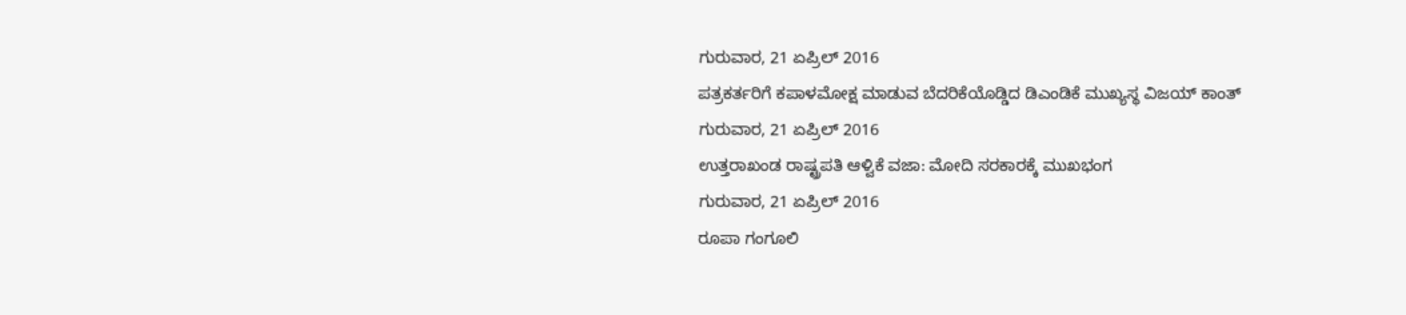ಗುರುವಾರ, 21 ಏಪ್ರಿಲ್ 2016
ಪತ್ರಕರ್ತರಿಗೆ ಕಪಾಳಮೋಕ್ಷ ಮಾಡುವ ಬೆದರಿಕೆಯೊಡ್ಡಿದ ಡಿಎಂಡಿಕೆ ಮುಖ್ಯಸ್ಥ ವಿಜಯ್ ಕಾಂತ್
ಗುರುವಾರ, 21 ಏಪ್ರಿಲ್ 2016
ಉತ್ತರಾಖಂಡ ರಾಷ್ಟ್ರಪತಿ ಆಳ್ವಿಕೆ ವಜಾ: ಮೋದಿ ಸರಕಾರಕ್ಕೆ ಮುಖಭಂಗ
ಗುರುವಾರ, 21 ಏಪ್ರಿಲ್ 2016
ರೂಪಾ ಗಂಗೂಲಿ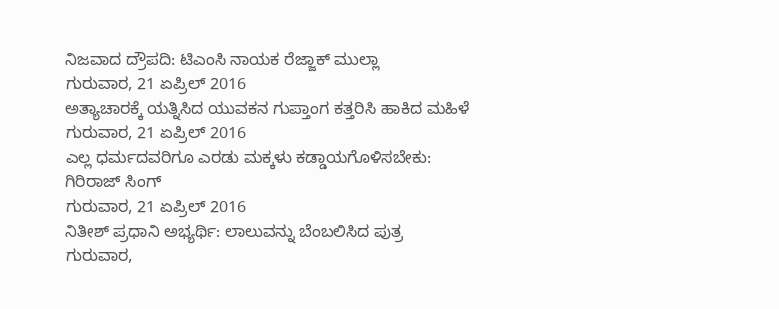ನಿಜವಾದ ದ್ರೌಪದಿ: ಟಿಎಂಸಿ ನಾಯಕ ರೆಜ್ಜಾಕ್ ಮುಲ್ಲಾ
ಗುರುವಾರ, 21 ಏಪ್ರಿಲ್ 2016
ಅತ್ಯಾಚಾರಕ್ಕೆ ಯತ್ನಿಸಿದ ಯುವಕನ ಗುಪ್ತಾಂಗ ಕತ್ತರಿಸಿ ಹಾಕಿದ ಮಹಿಳೆ
ಗುರುವಾರ, 21 ಏಪ್ರಿಲ್ 2016
ಎಲ್ಲ ಧರ್ಮದವರಿಗೂ ಎರಡು ಮಕ್ಕಳು ಕಡ್ಡಾಯಗೊಳಿಸಬೇಕು: ಗಿರಿರಾಜ್ ಸಿಂಗ್
ಗುರುವಾರ, 21 ಏಪ್ರಿಲ್ 2016
ನಿತೀಶ್ ಪ್ರಧಾನಿ ಅಭ್ಯರ್ಥಿ: ಲಾಲುವನ್ನು ಬೆಂಬಲಿಸಿದ ಪುತ್ರ
ಗುರುವಾರ,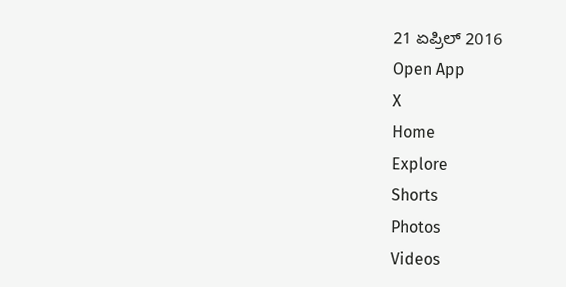21 ಏಪ್ರಿಲ್ 2016
Open App
X
Home
Explore
Shorts
Photos
Videos